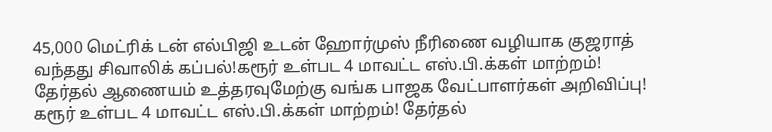45,000 மெட்ரிக் டன் எல்பிஜி உடன் ஹோர்முஸ் நீரிணை வழியாக குஜராத் வந்தது சிவாலிக் கப்பல்!கரூர் உள்பட 4 மாவட்ட எஸ்.பி.க்கள் மாற்றம்! தேர்தல் ஆணையம் உத்தரவுமேற்கு வங்க பாஜக வேட்பாளர்கள் அறிவிப்பு! கரூர் உள்பட 4 மாவட்ட எஸ்.பி.க்கள் மாற்றம்! தேர்தல்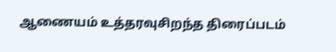ஆணையம் உத்தரவுசிறந்த திரைப்படம்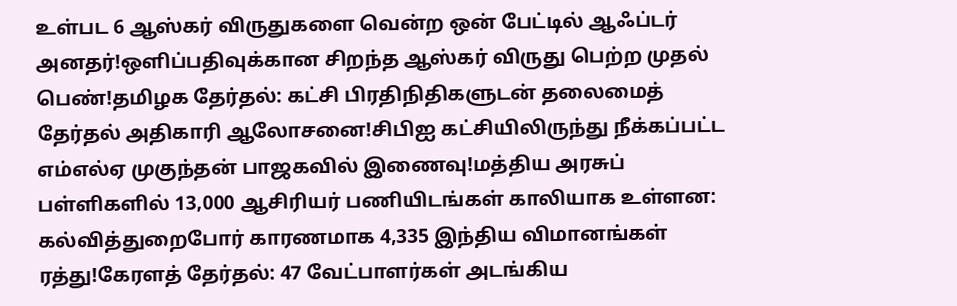உள்பட 6 ஆஸ்கர் விருதுகளை வென்ற ஒன் பேட்டில் ஆஃப்டர் அனதர்!ஒளிப்பதிவுக்கான சிறந்த ஆஸ்கர் விருது பெற்ற முதல் பெண்!தமிழக தேர்தல்: கட்சி பிரதிநிதிகளுடன் தலைமைத் தேர்தல் அதிகாரி ஆலோசனை!சிபிஐ கட்சியிலிருந்து நீக்கப்பட்ட எம்எல்ஏ முகுந்தன் பாஜகவில் இணைவு!மத்திய அரசுப் பள்ளிகளில் 13,000 ஆசிரியர் பணியிடங்கள் காலியாக உள்ளன: கல்வித்துறைபோர் காரணமாக 4,335 இந்திய விமானங்கள் ரத்து!கேரளத் தேர்தல்: 47 வேட்பாளர்கள் அடங்கிய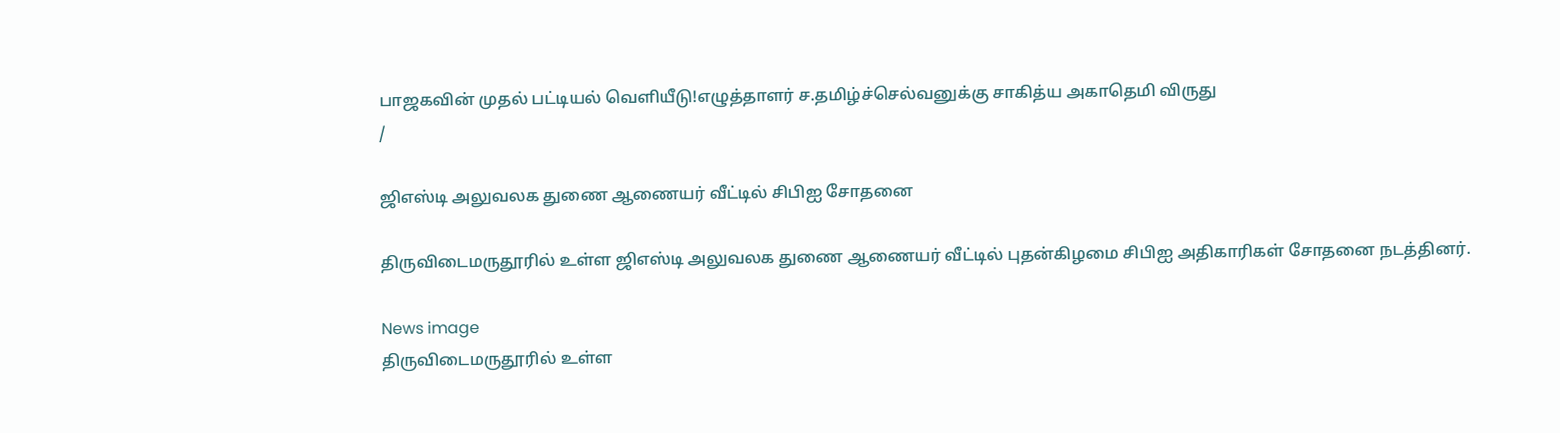பாஜகவின் முதல் பட்டியல் வெளியீடு!எழுத்தாளர் ச.தமிழ்ச்செல்வனுக்கு சாகித்ய அகாதெமி விருது
/

ஜிஎஸ்டி அலுவலக துணை ஆணையர் வீட்டில் சிபிஐ சோதனை

திருவிடைமருதூரில் உள்ள ஜிஎஸ்டி அலுவலக துணை ஆணையர் வீட்டில் புதன்கிழமை சிபிஐ அதிகாரிகள் சோதனை நடத்தினர்.

News image
திருவிடைமருதூரில் உள்ள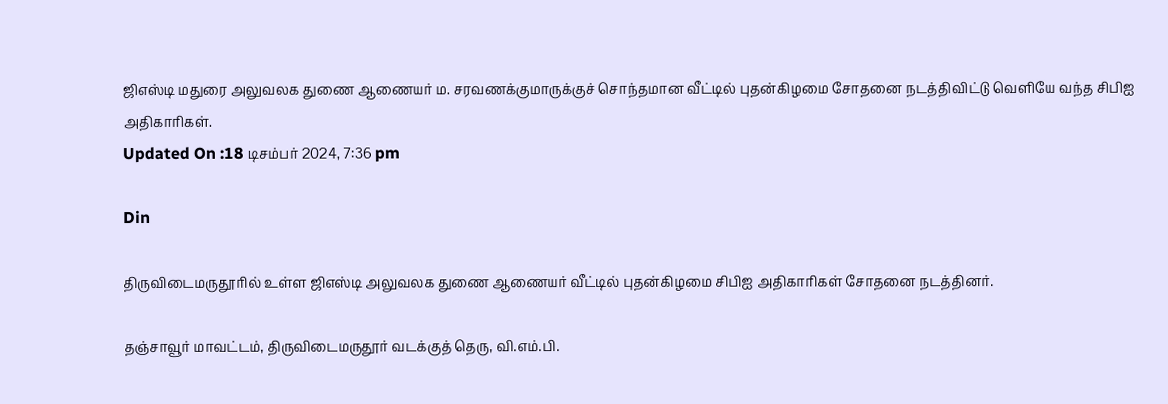ஜிஎஸ்டி மதுரை அலுவலக துணை ஆணையர் ம. சரவணக்குமாருக்குச் சொந்தமான வீட்டில் புதன்கிழமை சோதனை நடத்திவிட்டு வெளியே வந்த சிபிஐ அதிகாரிகள்.
Updated On :18 டிசம்பர் 2024, 7:36 pm

Din

திருவிடைமருதூரில் உள்ள ஜிஎஸ்டி அலுவலக துணை ஆணையர் வீட்டில் புதன்கிழமை சிபிஐ அதிகாரிகள் சோதனை நடத்தினர்.

தஞ்சாவூர் மாவட்டம், திருவிடைமருதூர் வடக்குத் தெரு, வி.எம்.பி.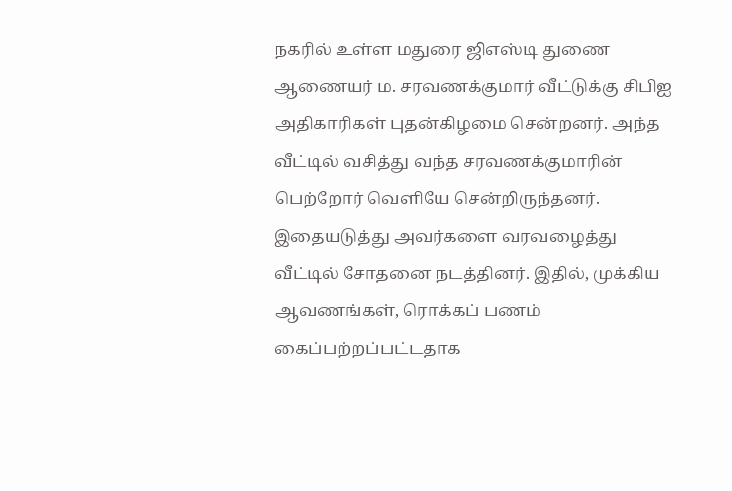நகரில் உள்ள மதுரை ஜிஎஸ்டி துணை ஆணையர் ம. சரவணக்குமார் வீட்டுக்கு சிபிஐ அதிகாரிகள் புதன்கிழமை சென்றனர். அந்த வீட்டில் வசித்து வந்த சரவணக்குமாரின் பெற்றோர் வெளியே சென்றிருந்தனர். இதையடுத்து அவர்களை வரவழைத்து வீட்டில் சோதனை நடத்தினர். இதில், முக்கிய ஆவணங்கள், ரொக்கப் பணம் கைப்பற்றப்பட்டதாக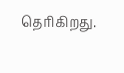தெரிகிறது.